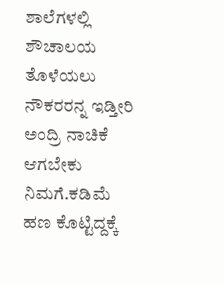ಶಾಲೆಗಳಲ್ಲಿ ಶೌಚಾಲಯ ತೊಳೆಯಲು ನೌಕರರನ್ನ ಇಡ್ತೀರಿ ಅಂದ್ರಿ ನಾಚಿಕೆ ಆಗಬೇಕು ನಿಮಗೆ.ಕಡಿಮೆ ಹಣ ಕೊಟ್ಟಿದ್ದಕ್ಕೆ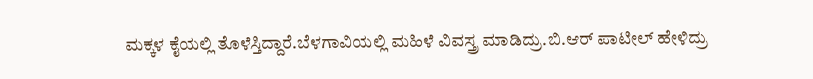ಮಕ್ಕಳ ಕೈಯಲ್ಲಿ ತೊಳೆಸ್ತಿದ್ದಾರೆ.ಬೆಳಗಾವಿಯಲ್ಲಿ ಮಹಿಳೆ ವಿವಸ್ತ್ರ ಮಾಡಿದ್ರು.ಬಿ.ಆರ್ ಪಾಟೀಲ್ ಹೇಳಿದ್ರು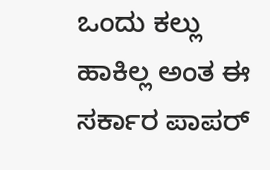ಒಂದು ಕಲ್ಲು ಹಾಕಿಲ್ಲ ಅಂತ ಈ ಸರ್ಕಾರ ಪಾಪರ್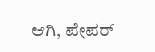ಆಗಿ, ಪೇಪರ್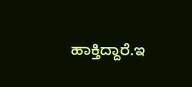ಹಾಕ್ತಿದ್ದಾರೆ.ಇ